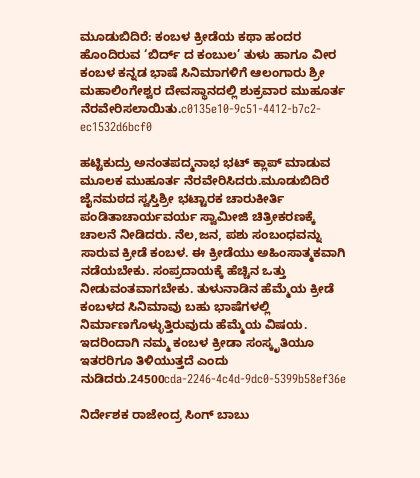ಮೂಡುಬಿದಿರೆ: ಕಂಬಳ ಕ್ರೀಡೆಯ ಕಥಾ ಹಂದರ ಹೊಂದಿರುವ ‘ಬಿರ್ದ್ ದ ಕಂಬುಲ’ ತುಳು ಹಾಗೂ ವೀರ ಕಂಬಳ ಕನ್ನಡ ಭಾಷೆ ಸಿನಿಮಾಗಳಿಗೆ ಆಲಂಗಾರು ಶ್ರೀ ಮಹಾಲಿಂಗೇಶ್ವರ ದೇವಸ್ಥಾನದಲ್ಲಿ ಶುಕ್ರವಾರ ಮುಹೂರ್ತ ನೆರವೇರಿಸಲಾಯಿತು.c0135e10-9c51-4412-b7c2-ec1532d6bcf0

ಹಟ್ಟಿಕುದ್ರು ಅನಂತಪದ್ಮನಾಭ ಭಟ್ ಕ್ಲಾಪ್ ಮಾಡುವ ಮೂಲಕ ಮುಹೂರ್ತ ನೆರವೇರಿಸಿದರು.ಮೂಡುಬಿದಿರೆ ಜೈನಮಠದ ಸ್ವಸ್ತಿಶ್ರೀ ಭಟ್ಟಾರಕ ಚಾರುಕೀರ್ತಿ ಪಂಡಿತಾಚಾರ್ಯವರ್ಯ ಸ್ವಾಮೀಜಿ ಚಿತ್ರೀಕರಣಕ್ಕೆ ಚಾಲನೆ‌ ನೀಡಿದರು. ನೆಲ,ಜನ, ಪಶು ಸಂಬಂಧವನ್ನು ಸಾರುವ ಕ್ರೀಡೆ ಕಂಬಳ. ಈ ಕ್ರೀಡೆಯು ಅಹಿಂಸಾತ್ಮಕವಾಗಿ ನಡೆಯಬೇಕು. ಸಂಪ್ರದಾಯಕ್ಕೆ ಹೆಚ್ಚಿನ ಒತ್ತು ನೀಡುವಂತವಾಗಬೇಕು. ತುಳುನಾಡಿನ ಹೆಮ್ಮೆಯ ಕ್ರೀಡೆ ಕಂಬಳದ ಸಿನಿಮಾವು ಬಹು ಭಾಷೆಗಳಲ್ಲಿ ನಿರ್ಮಾಣಗೊಳ್ಳುತ್ತಿರುವುದು ಹೆಮ್ಮೆಯ ವಿಷಯ. ಇದರಿಂದಾಗಿ ನಮ್ಮ ಕಂಬಳ ಕ್ರೀಡಾ ಸಂಸ್ಕೃತಿಯೂ ಇತರರಿಗೂ ತಿಳಿಯುತ್ತದೆ ಎಂದು ನುಡಿದರು.24500cda-2246-4c4d-9dc0-5399b58ef36e

ನಿರ್ದೇಶಕ ರಾಜೇಂದ್ರ ಸಿಂಗ್ ಬಾಬು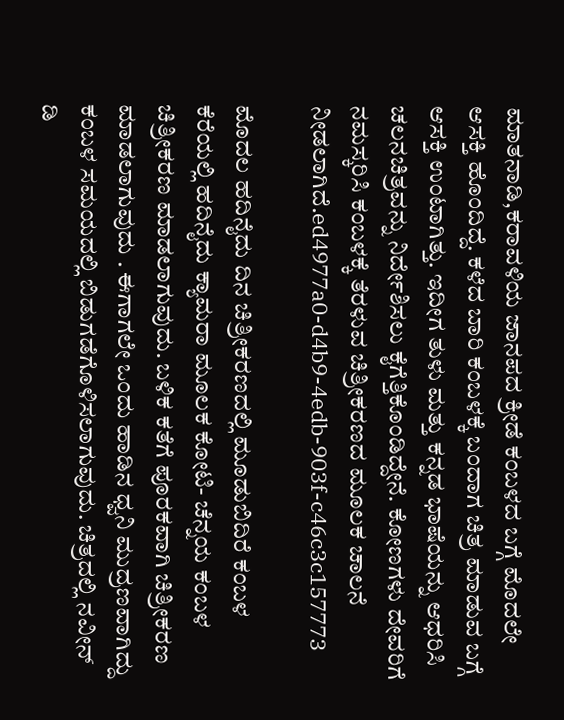ಮಾತನಾಡಿ,ಕರಾವಳಿಯ ಜಾನಪದ ಕ್ರೀಡೆ ಕಂಬಳದ ಬಗ್ಗೆ ಮೊದಲೇ ಆಸಕ್ತಿ ಹೊಂದಿದ್ದೆ. ಕಳೆದ ಬಾರಿ ಕಂಬಳಕ್ಕೆ ಬಂದಾಗ ಚಿತ್ರ ಮಾಡುವ ಬಗ್ಗೆ ಆಸಕ್ತಿ ಉಂಟಾಗಿತ್ತು. ಇದೀಗ ತುಳು ಮತ್ತು ಕನ್ನಡ ಭಾಷೆಯನ್ನು ಆಧರಿಸಿ ಚಲನಚಿತ್ರವನ್ನು ನಿರ್ದೇಶಿಸಲು ಕೈಗೆತ್ತಿಕೊಂಡಿದ್ದೇನೆ. ಕೋಣಗಳು ದೇವರಿಗೆ ನಮಸ್ಕರಿಸಿ ಕಂಬಳಕ್ಕೆ ತೆರಳುವ ಚಿತ್ರೀಕರಣದ ಮೂಲಕ ಚಾಲನೆ ನೀಡಲಾಗಿದೆ.ed4977a0-d4b9-4edb-903f-c46c3c157773

ಮೊದಲ ಹದಿನೈದು ದಿನ ಚಿತ್ರೀಕರಣದಲ್ಲಿ ಮೂಡುಬಿದಿರೆ ಕಂಬಳ ಕೆರೆಯಲ್ಲಿ ಹದಿನೈದು ಕ್ಯಾಮರಾ ಮೂಲಕ ಕೋಟಿ- ಚೆನ್ನಯ ಕಂಬಳ ಚಿತ್ರೀಕರಣ ಮಾಡಲಾಗುವುದು. ಬಳಿಕ ಕತೆಗೆ ಪೂರಕವಾಗಿ ಚಿತ್ರೀಕರಣ ಮಾಡಲಾಗುವುದು . ಈಗಾಗಲೇ ಒಂದು ಹಾಡಿನ ಧ್ವನಿ ಮುದ್ರಣವಾಗಿದ್ದು ಕಂಬಳ ಸಮಯದಲ್ಲಿ ಬಿಡುಗಡೆಗೊಳಿಸಲಾಗುವುದು. ಚಿತ್ರದಲ್ಲಿ ನವೀನ್ ಡಿ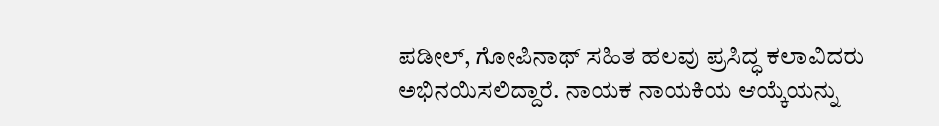ಪಡೀಲ್, ಗೋಪಿನಾಥ್ ಸಹಿತ ಹಲವು ಪ್ರಸಿದ್ಧ ಕಲಾವಿದರು ಅಭಿನಯಿಸಲಿದ್ದಾರೆ. ನಾಯಕ ನಾಯಕಿಯ ಆಯ್ಕೆಯನ್ನು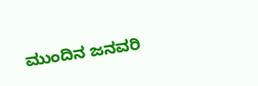ಮುಂದಿನ ಜನವರಿ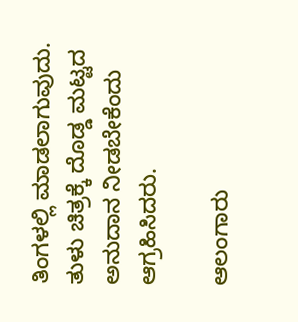ತಿಂಗಳಲ್ಲಿ ಮಾಡಲಾಗುವುದು. ತುಳು ಚಿತ್ರಕ್ಕೆ ದೊಡ್ಡ ಮಟ್ಟದ ಅನುದಾನ ನೀಡಬೇಕೆಂದು ಆಗ್ರಹಿಸಿದರು.

ಆಲಂಗಾರು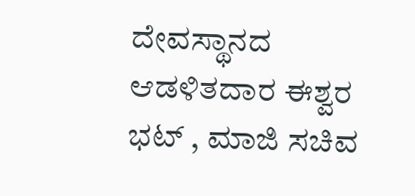ದೇವಸ್ಥಾನದ ಆಡಳಿತದಾರ ಈಶ್ವರ ಭಟ್ , ಮಾಜಿ ಸಚಿವ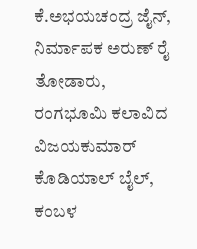ಕೆ.ಅಭಯಚಂದ್ರ ಜೈನ್, ನಿರ್ಮಾಪಕ ಅರುಣ್ ರೈ ತೋಡಾರು, ರಂಗಭೂಮಿ ಕಲಾವಿದ ವಿಜಯಕುಮಾರ್ ಕೊಡಿಯಾಲ್ ಬೈಲ್, ಕಂಬಳ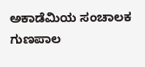ಅಕಾಡೆಮಿಯ ಸಂಚಾಲಕ ಗುಣಪಾಲ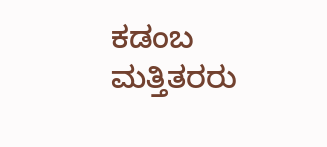ಕಡಂಬ ಮತ್ತಿತರರು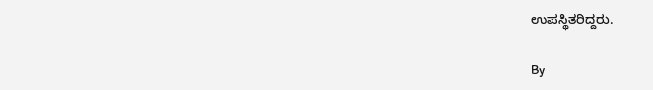ಉಪಸ್ಥಿತರಿದ್ದರು.

By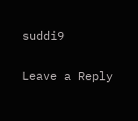suddi9

Leave a Reply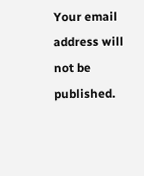Your email address will not be published.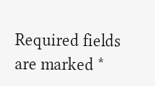Required fields are marked *